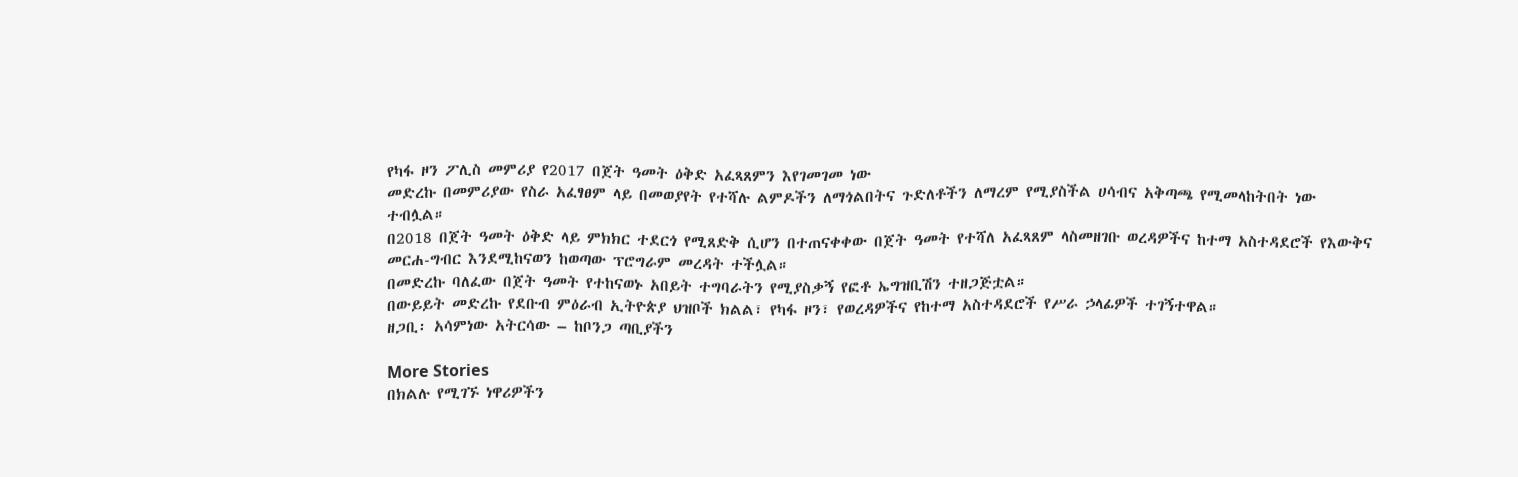የካፋ ዞን ፖሊስ መምሪያ የ2017 በጀት ዓመት ዕቅድ አፈጻጸምን እየገመገመ ነው
መድረኩ በመምሪያው የስራ አፈፃፀም ላይ በመወያየት የተሻሉ ልምዶችን ለማጎልበትና ጉድለቶችን ለማረም የሚያስችል ሀሳብና አቅጣጫ የሚመላከትበት ነው ተብሏል።
በ2018 በጀት ዓመት ዕቅድ ላይ ምክክር ተደርጎ የሚጸድቅ ሲሆን በተጠናቀቀው በጀት ዓመት የተሻለ አፈጻጸም ላስመዘገቡ ወረዳዎችና ከተማ አስተዳደሮች የእውቅና መርሐ-ግብር እንደሚከናወን ከወጣው ፕሮግራም መረዳት ተችሏል።
በመድረኩ ባለፈው በጀት ዓመት የተከናወኑ አበይት ተግባራትን የሚያስቃኝ የፎቶ ኤግዝቢሽን ተዘጋጅቷል።
በውይይት መድረኩ የደቡብ ምዕራብ ኢትዮጵያ ህዝቦች ክልል፣ የካፋ ዞን፣ የወረዳዎችና የከተማ አስተዳደሮች የሥራ ኃላፊዎች ተገኝተዋል።
ዘጋቢ፡ አሳምነው አትርሳው – ከቦንጋ ጣቢያችን

More Stories
በክልሉ የሚገኙ ነዋሪዎችን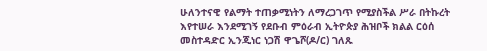ሁለንተናዊ የልማት ተጠቃሚነትን ለማረጋገጥ የሚያስችል ሥራ በትኩረት እየተሠራ እንደሚገኝ የደቡብ ምዕራብ ኢትዮጵያ ሕዝቦች ክልል ርዕሰ መስተዳድር ኢንጂነር ነጋሽ ዋጌሾ(ዶ/ር) ገለጹ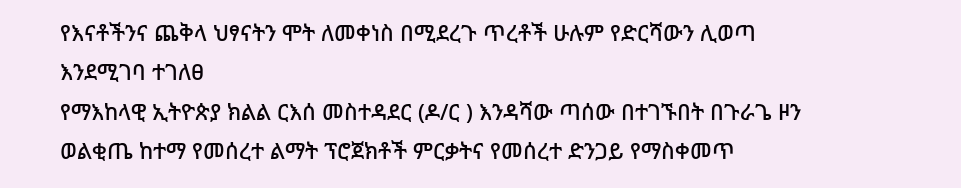የእናቶችንና ጨቅላ ህፃናትን ሞት ለመቀነስ በሚደረጉ ጥረቶች ሁሉም የድርሻውን ሊወጣ እንደሚገባ ተገለፀ
የማእከላዊ ኢትዮጵያ ክልል ርእሰ መስተዳደር (ዶ/ር ) እንዳሻው ጣሰው በተገኙበት በጉራጌ ዞን ወልቂጤ ከተማ የመሰረተ ልማት ፕሮጀክቶች ምርቃትና የመሰረተ ድንጋይ የማስቀመጥ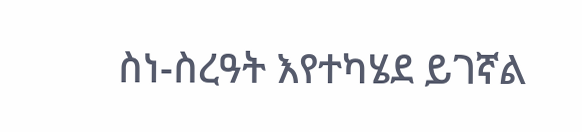ስነ-ስረዓት እየተካሄደ ይገኛል